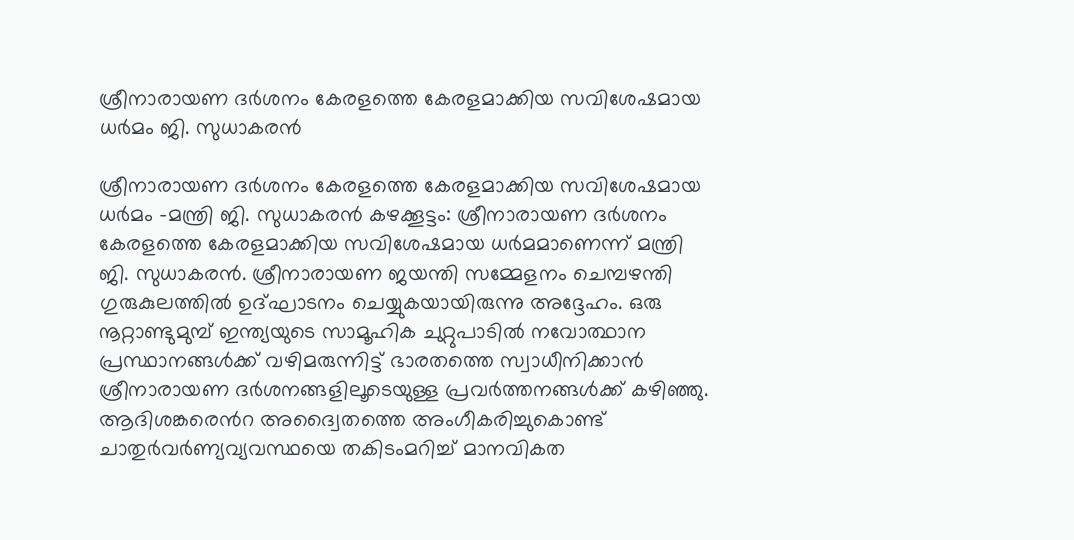ശ്രീനാരായണ ദർശനം കേരളത്തെ കേരളമാക്കിയ സവിശേഷമായ ധർമം ജി. സുധാകരൻ

ശ്രീനാരായണ ദർശനം കേരളത്തെ കേരളമാക്കിയ സവിശേഷമായ ധർമം -മന്ത്രി ജി. സുധാകരൻ കഴക്കൂട്ടം: ശ്രീനാരായണ ദർശനം കേരളത്തെ കേരളമാക്കിയ സവിശേഷമായ ധർമമാണെന്ന് മന്ത്രി ജി. സുധാകരൻ. ശ്രീനാരായണ ജയന്തി സമ്മേളനം ചെമ്പഴന്തി ഗുരുകുലത്തിൽ ഉദ്ഘാടനം ചെയ്യുകയായിരുന്നു അദ്ദേഹം. ഒരു നൂറ്റാണ്ടുമുമ്പ് ഇന്ത്യയുടെ സാമൂഹിക ചുറ്റുപാടിൽ നവോത്ഥാന പ്രസ്ഥാനങ്ങൾക്ക് വഴിമരുന്നിട്ട് ഭാരതത്തെ സ്വാധീനിക്കാൻ ശ്രീനാരായണ ദർശനങ്ങളിലൂടെയുള്ള പ്രവർത്തനങ്ങൾക്ക് കഴിഞ്ഞു. ആദിശങ്കരെൻറ അദ്വൈതത്തെ അംഗീകരിച്ചുകൊണ്ട് ചാതുർവർണ്യവ്യവസ്ഥയെ തകിടംമറിച്ച് മാനവികത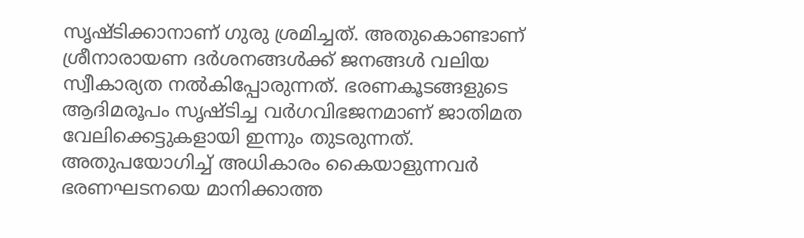സൃഷ്ടിക്കാനാണ് ഗുരു ശ്രമിച്ചത്. അതുകൊണ്ടാണ് ശ്രീനാരായണ ദർശനങ്ങൾക്ക് ജനങ്ങൾ വലിയ സ്വീകാര്യത നൽകിപ്പോരുന്നത്. ഭരണകൂടങ്ങളുടെ ആദിമരൂപം സൃഷ്ടിച്ച വർഗവിഭജനമാണ് ജാതിമത വേലിക്കെട്ടുകളായി ഇന്നും തുടരുന്നത്. അതുപയോഗിച്ച് അധികാരം കൈയാളുന്നവർ ഭരണഘടനയെ മാനിക്കാത്ത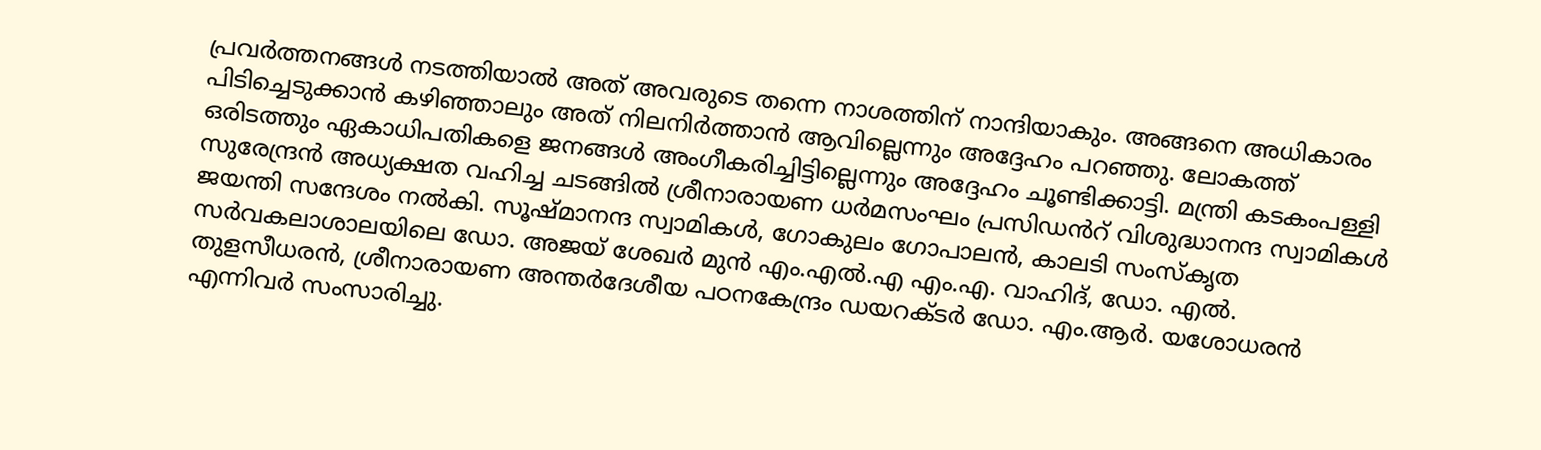പ്രവർത്തനങ്ങൾ നടത്തിയാൽ അത് അവരുടെ തന്നെ നാശത്തിന് നാന്ദിയാകും. അങ്ങനെ അധികാരം പിടിച്ചെടുക്കാൻ കഴിഞ്ഞാലും അത് നിലനിർത്താൻ ആവില്ലെന്നും അദ്ദേഹം പറഞ്ഞു. ലോകത്ത് ഒരിടത്തും ഏകാധിപതികളെ ജനങ്ങൾ അംഗീകരിച്ചിട്ടില്ലെന്നും അദ്ദേഹം ചൂണ്ടിക്കാട്ടി. മന്ത്രി കടകംപള്ളി സുരേന്ദ്രൻ അധ്യക്ഷത വഹിച്ച ചടങ്ങിൽ ശ്രീനാരായണ ധർമസംഘം പ്രസിഡൻറ് വിശുദ്ധാനന്ദ സ്വാമികൾ ജയന്തി സന്ദേശം നൽകി. സൂഷ്മാനന്ദ സ്വാമികൾ, ഗോകുലം ഗോപാലൻ, കാലടി സംസ്കൃത സർവകലാശാലയിലെ ഡോ. അജയ് ശേഖർ മുൻ എം.എൽ.എ എം.എ. വാഹിദ്, ഡോ. എൽ. തുളസീധരൻ, ശ്രീനാരായണ അന്തർദേശീയ പഠനകേന്ദ്രം ഡയറക്ടർ ഡോ. എം.ആർ. യശോധരൻ എന്നിവർ സംസാരിച്ചു.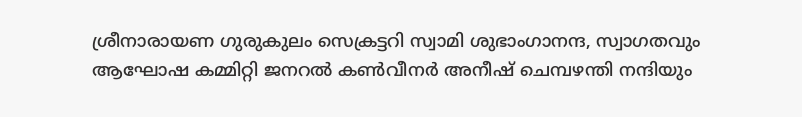ശ്രീനാരായണ ഗുരുകുലം സെക്രട്ടറി സ്വാമി ശുഭാംഗാനന്ദ, സ്വാഗതവും ആഘോഷ കമ്മിറ്റി ജനറൽ കൺവീനർ അനീഷ് ചെമ്പഴന്തി നന്ദിയും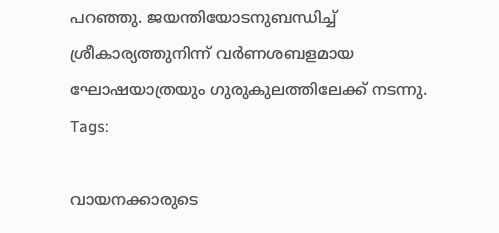പറഞ്ഞു. ജയന്തിയോടനുബന്ധിച്ച് ശ്രീകാര്യത്തുനിന്ന് വർണശബളമായ ഘോഷയാത്രയും ഗുരുകുലത്തിലേക്ക് നടന്നു.
Tags:

വായനക്കാരുടെ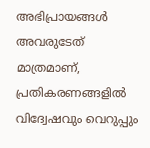അഭിപ്രായങ്ങള്‍ അവരുടേത് മാത്രമാണ്, പ്രതികരണങ്ങളിൽ വിദ്വേഷവും വെറുപ്പും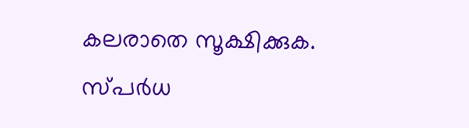കലരാതെ സൂക്ഷിക്കുക. സ്പർധ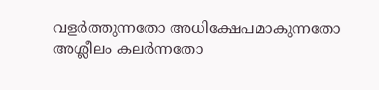വളർത്തുന്നതോ അധിക്ഷേപമാകുന്നതോ അശ്ലീലം കലർന്നതോ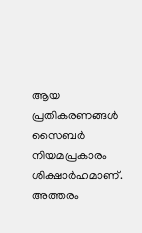ആയ പ്രതികരണങ്ങൾ സൈബർ നിയമപ്രകാരം ശിക്ഷാർഹമാണ്. അത്തരം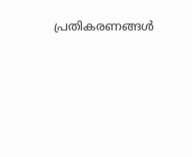പ്രതികരണങ്ങൾ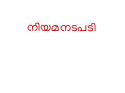നിയമനടപടി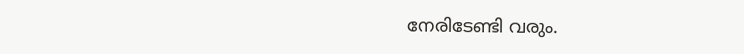നേരിടേണ്ടി വരും.